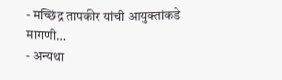- मच्छिंद्र तापकीर यांची आयुक्तांकडे मागणी…
- अन्यथा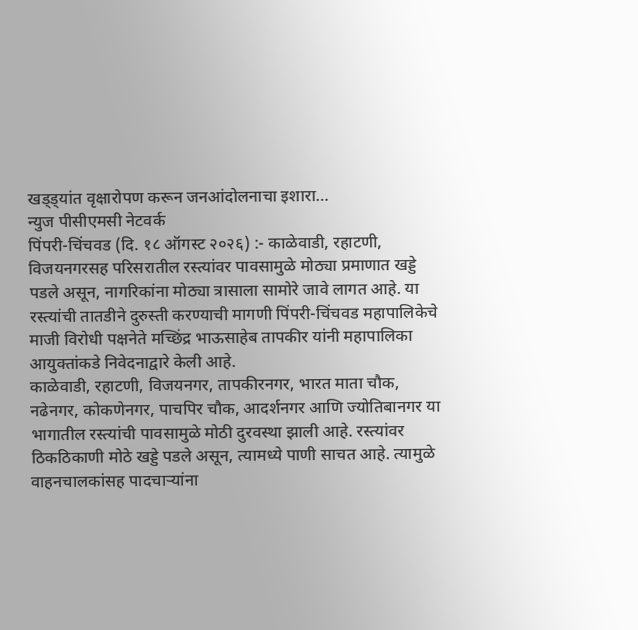खड्ड्यांत वृक्षारोपण करून जनआंदोलनाचा इशारा…
न्युज पीसीएमसी नेटवर्क
पिंपरी-चिंचवड (दि. १८ ऑगस्ट २०२६) :- काळेवाडी, रहाटणी, विजयनगरसह परिसरातील रस्त्यांवर पावसामुळे मोठ्या प्रमाणात खड्डे पडले असून, नागरिकांना मोठ्या त्रासाला सामोरे जावे लागत आहे. या रस्त्यांची तातडीने दुरुस्ती करण्याची मागणी पिंपरी-चिंचवड महापालिकेचे माजी विरोधी पक्षनेते मच्छिंद्र भाऊसाहेब तापकीर यांनी महापालिका आयुक्तांकडे निवेदनाद्वारे केली आहे.
काळेवाडी, रहाटणी, विजयनगर, तापकीरनगर, भारत माता चौक, नढेनगर, कोकणेनगर, पाचपिर चौक, आदर्शनगर आणि ज्योतिबानगर या भागातील रस्त्यांची पावसामुळे मोठी दुरवस्था झाली आहे. रस्त्यांवर ठिकठिकाणी मोठे खड्डे पडले असून, त्यामध्ये पाणी साचत आहे. त्यामुळे वाहनचालकांसह पादचाऱ्यांना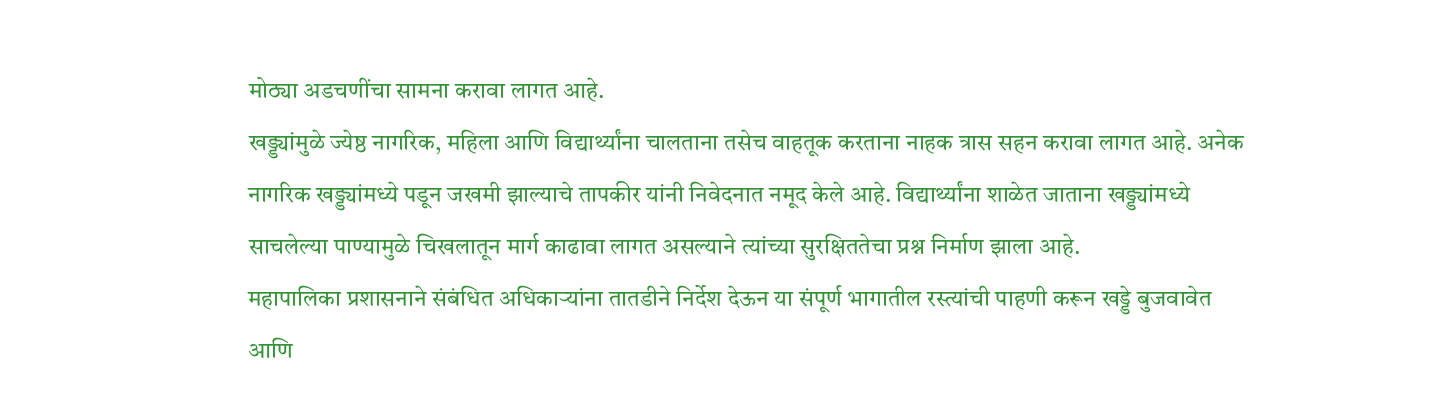मोठ्या अडचणींचा सामना करावा लागत आहे.
खड्ड्यांमुळे ज्येष्ठ नागरिक, महिला आणि विद्यार्थ्यांना चालताना तसेच वाहतूक करताना नाहक त्रास सहन करावा लागत आहे. अनेक नागरिक खड्ड्यांमध्ये पडून जखमी झाल्याचे तापकीर यांनी निवेदनात नमूद केले आहे. विद्यार्थ्यांना शाळेत जाताना खड्ड्यांमध्ये साचलेल्या पाण्यामुळे चिखलातून मार्ग काढावा लागत असल्याने त्यांच्या सुरक्षिततेचा प्रश्न निर्माण झाला आहे.
महापालिका प्रशासनाने संबंधित अधिकाऱ्यांना तातडीने निर्देश देऊन या संपूर्ण भागातील रस्त्यांची पाहणी करून खड्डे बुजवावेत आणि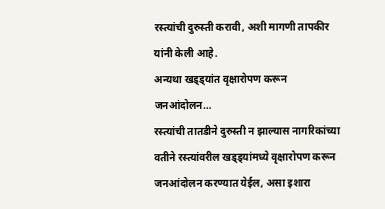रस्त्यांची दुरुस्ती करावी, अशी मागणी तापकीर यांनी केली आहे.
अन्यथा खड्ड्यांत वृक्षारोपण करून जनआंदोलन…
रस्त्यांची तातडीने दुरुस्ती न झाल्यास नागरिकांच्या वतीने रस्त्यांवरील खड्ड्यांमध्ये वृक्षारोपण करून जनआंदोलन करण्यात येईल, असा इशारा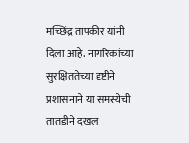मच्छिंद्र तापकीर यांनी दिला आहे. नागरिकांच्या सुरक्षिततेच्या दृष्टीने प्रशासनाने या समस्येची तातडीने दखल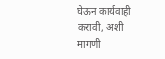घेऊन कार्यवाही करावी, अशी मागणी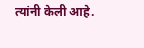त्यांनी केली आहे.